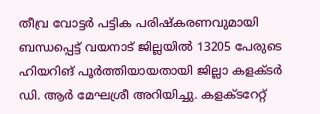തീവ്ര വോട്ടര്‍ പട്ടിക പരിഷ്‌കരണവുമായി ബന്ധപ്പെട്ട് വയനാട് ജില്ലയില്‍ 13205 പേരുടെ ഹിയറിങ് പൂര്‍ത്തിയായതായി ജില്ലാ കളക്ടര്‍ ഡി. ആര്‍ മേഘശ്രീ അറിയിച്ചു. കളക്ടറേറ്റ്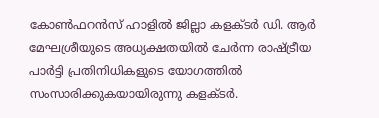കോണ്‍ഫറന്‍സ് ഹാളില്‍ ജില്ലാ കളക്ടര്‍ ഡി. ആര്‍ മേഘശ്രീയുടെ അധ്യക്ഷതയില്‍ ചേര്‍ന്ന രാഷ്ട്രീയ പാര്‍ട്ടി പ്രതിനിധികളുടെ യോഗത്തില്‍ സംസാരിക്കുകയായിരുന്നു കളക്ടര്‍.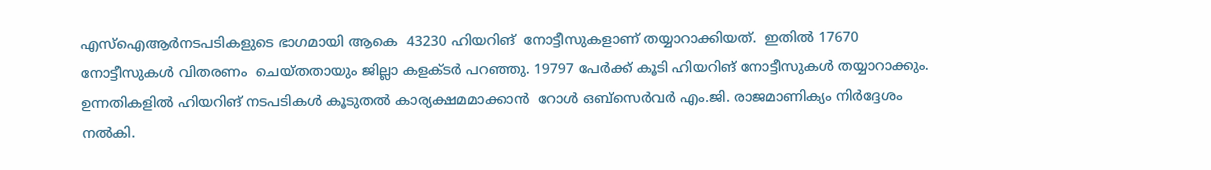എസ്‌ഐആര്‍നടപടികളുടെ ഭാഗമായി ആകെ  43230 ഹിയറിങ്  നോട്ടീസുകളാണ് തയ്യാറാക്കിയത്.  ഇതില്‍ 17670 നോട്ടീസുകള്‍ വിതരണം  ചെയ്തതായും ജില്ലാ കളക്ടര്‍ പറഞ്ഞു. 19797 പേര്‍ക്ക് കൂടി ഹിയറിങ് നോട്ടീസുകള്‍ തയ്യാറാക്കും. ഉന്നതികളില്‍ ഹിയറിങ് നടപടികള്‍ കൂടുതല്‍ കാര്യക്ഷമമാക്കാന്‍  റോള്‍ ഒബ്‌സെര്‍വര്‍ എം.ജി. രാജമാണിക്യം നിര്‍ദ്ദേശം നല്‍കി.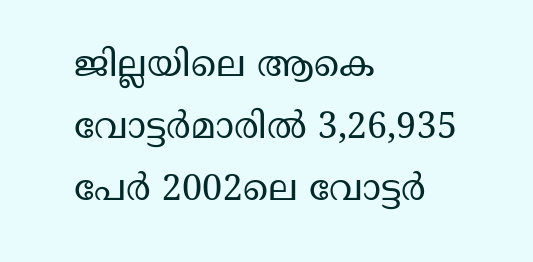ജില്ലയിലെ ആകെ വോട്ടര്‍മാരില്‍ 3,26,935 പേര്‍ 2002ലെ വോട്ടര്‍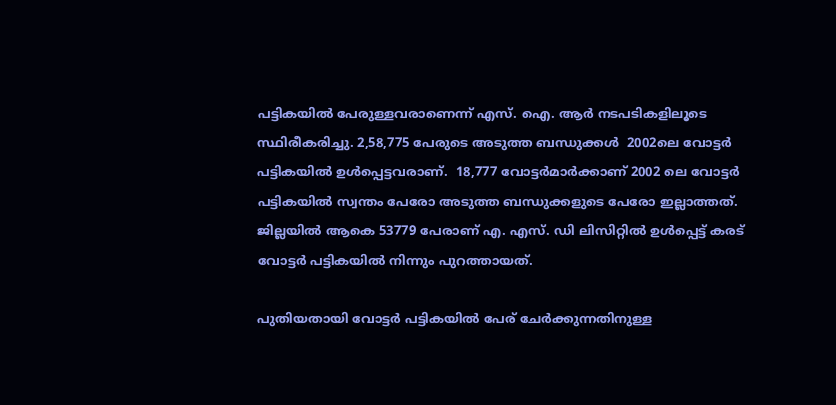പട്ടികയില്‍ പേരുള്ളവരാണെന്ന് എസ്. ഐ. ആര്‍ നടപടികളിലൂടെ സ്ഥിരീകരിച്ചു. 2,58,775 പേരുടെ അടുത്ത ബന്ധുക്കള്‍  2002ലെ വോട്ടര്‍ പട്ടികയില്‍ ഉള്‍പ്പെട്ടവരാണ്.  18,777 വോട്ടര്‍മാര്‍ക്കാണ് 2002 ലെ വോട്ടര്‍ പട്ടികയില്‍ സ്വന്തം പേരോ അടുത്ത ബന്ധുക്കളുടെ പേരോ ഇല്ലാത്തത്. ജില്ലയില്‍ ആകെ 53779 പേരാണ് എ. എസ്. ഡി ലിസിറ്റില്‍ ഉള്‍പ്പെട്ട് കരട് വോട്ടര്‍ പട്ടികയില്‍ നിന്നും പുറത്തായത്.

പുതിയതായി വോട്ടര്‍ പട്ടികയില്‍ പേര് ചേര്‍ക്കുന്നതിനുള്ള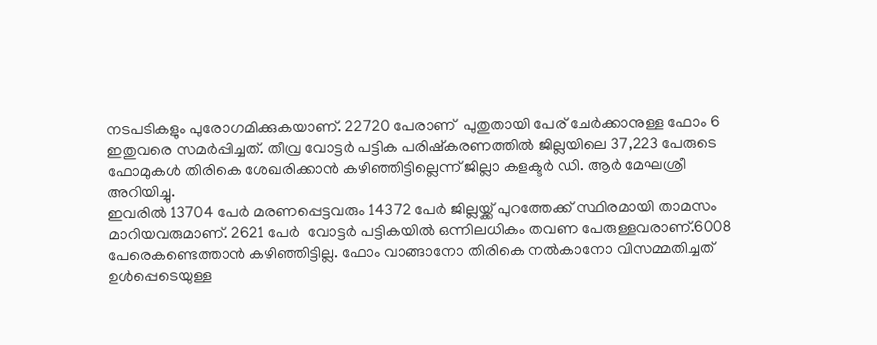നടപടികളും പുരോഗമിക്കുകയാണ്. 22720 പേരാണ്  പുതുതായി പേര് ചേര്‍ക്കാനുള്ള ഫോം 6 ഇതുവരെ സമര്‍പ്പിച്ചത്. തീവ്ര വോട്ടര്‍ പട്ടിക പരിഷ്‌കരണത്തില്‍ ജില്ലയിലെ 37,223 പേരുടെ ഫോമുകള്‍ തിരികെ ശേഖരിക്കാന്‍ കഴിഞ്ഞിട്ടില്ലെന്ന് ജില്ലാ കളക്ടര്‍ ഡി. ആര്‍ മേഘശ്രീ അറിയിച്ചു.
ഇവരില്‍ 13704 പേര്‍ മരണപ്പെട്ടവരും 14372 പേര്‍ ജില്ലയ്ക്ക് പുറത്തേക്ക് സ്ഥിരമായി താമസം മാറിയവരുമാണ്. 2621 പേര്‍  വോട്ടര്‍ പട്ടികയില്‍ ഒന്നിലധികം തവണ പേരുള്ളവരാണ്.6008 പേരെകണ്ടെത്താന്‍ കഴിഞ്ഞിട്ടില്ല. ഫോം വാങ്ങാനോ തിരികെ നല്‍കാനോ വിസമ്മതിച്ചത് ഉള്‍പ്പെടെയുള്ള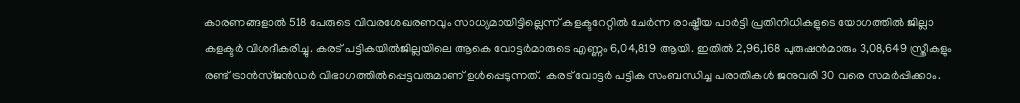കാരണങ്ങളാല്‍ 518 പേരുടെ വിവരശേഖരണവും സാധ്യമായിട്ടില്ലെന്ന് കളക്ടറേറ്റില്‍ ചേര്‍ന്ന രാഷ്ട്രീയ പാര്‍ട്ടി പ്രതിനിധികളുടെ യോഗത്തില്‍ ജില്ലാ കളക്ടര്‍ വിശദീകരിച്ചു. കരട് പട്ടികയില്‍ജില്ലയിലെ ആകെ വോട്ടര്‍മാരുടെ എണ്ണം 6,04,819 ആയി. ഇതില്‍ 2,96,168 പുരുഷന്‍മാരും 3,08,649 സ്ത്രീകളും രണ്ട് ട്രാന്‍സ്ജന്‍ഡര്‍ വിഭാഗത്തില്‍പ്പെട്ടവരുമാണ് ഉള്‍പ്പെടുന്നത്.  കരട് വോട്ടര്‍ പട്ടിക സംബന്ധിച്ച പരാതികള്‍ ജനുവരി 30 വരെ സമര്‍പ്പിക്കാം.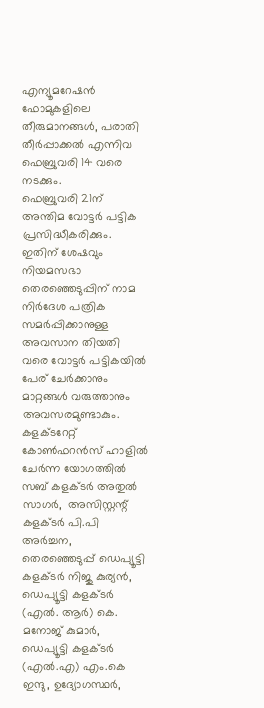എന്യൂമറേഷന്‍ ഫോമുകളിലെ തീരുമാനങ്ങള്‍, പരാതി തീര്‍പ്പാക്കല്‍ എന്നിവ ഫെബ്രുവരി 14 വരെ നടക്കും.
ഫെബ്രുവരി 21ന് അന്തിമ വോട്ടര്‍ പട്ടിക പ്രസിദ്ധീകരിക്കും. ഇതിന് ശേഷവും നിയമസഭാ തെരഞ്ഞെടുപ്പിന് നാമ നിര്‍ദേശ പത്രിക സമര്‍പ്പിക്കാനുള്ള അവസാന തിയതി വരെ വോട്ടര്‍ പട്ടികയില്‍ പേര് ചേര്‍ക്കാനും മാറ്റങ്ങള്‍ വരുത്താനും അവസരമുണ്ടാകും.
കളക്ടറേറ്റ്  കോണ്‍ഫറന്‍സ് ഹാളില്‍ ചേര്‍ന്ന യോഗത്തില്‍  സബ് കളക്ടര്‍ അതുല്‍ സാഗര്‍,  അസിസ്റ്റന്റ് കളക്ടര്‍ പി.പി അര്‍ച്ചന, തെരഞ്ഞെടുപ്പ് ഡെപ്യൂട്ടി കളക്ടര്‍ നിജു കുര്യന്‍,  ഡെപ്യൂട്ടി കളക്ടര്‍ (എല്‍. ആര്‍) കെ. മനോജ് കുമാര്‍,  ഡെപ്യൂട്ടി കളക്ടര്‍ (എല്‍.എ) എം.കെ ഇന്ദു, ഉദ്യോഗസ്ഥര്‍,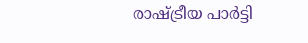രാഷ്ട്രീയ പാര്‍ട്ടി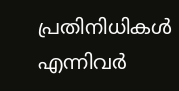പ്രതിനിധികള്‍ എന്നിവര്‍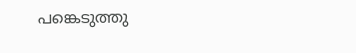പങ്കെടുത്തു